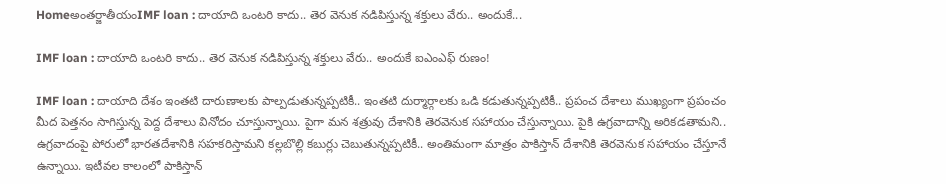Homeఅంతర్జాతీయంIMF loan : దాయాది ఒంటరి కాదు.. తెర వెనుక నడిపిస్తున్న శక్తులు వేరు.. అందుకే...

IMF loan : దాయాది ఒంటరి కాదు.. తెర వెనుక నడిపిస్తున్న శక్తులు వేరు.. అందుకే ఐఎంఎఫ్ రుణం!

IMF loan : దాయాది దేశం ఇంతటి దారుణాలకు పాల్పడుతున్నప్పటికీ.. ఇంతటి దుర్మార్గాలకు ఒడి కడుతున్నప్పటికీ.. ప్రపంచ దేశాలు ముఖ్యంగా ప్రపంచం మీద పెత్తనం సాగిస్తున్న పెద్ద దేశాలు వినోదం చూస్తున్నాయి. పైగా మన శత్రువు దేశానికి తెరవెనుక సహాయం చేస్తున్నాయి. పైకి ఉగ్రవాదాన్ని అరికడతామని.. ఉగ్రవాదంపై పోరులో భారతదేశానికి సహకరిస్తామని కల్లబొల్లి కబుర్లు చెబుతున్నప్పటికీ.. అంతిమంగా మాత్రం పాకిస్తాన్ దేశానికి తెరవెనుక సహాయం చేస్తూనే ఉన్నాయి. ఇటీవల కాలంలో పాకిస్తాన్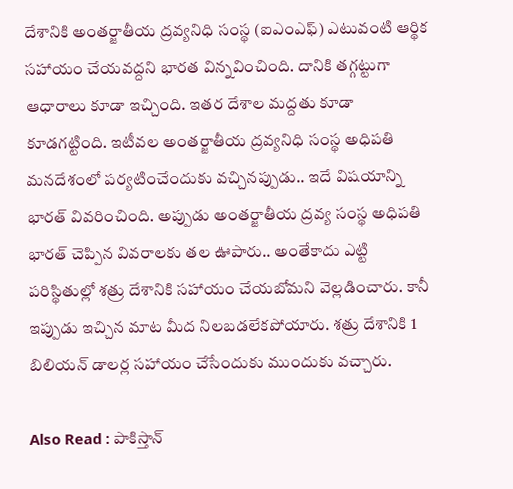దేశానికి అంతర్జాతీయ ద్రవ్యనిధి సంస్థ (ఐఎంఎఫ్) ఎటువంటి ఆర్థిక సహాయం చేయవద్దని భారత విన్నవించింది. దానికి తగ్గట్టుగా ఆధారాలు కూడా ఇచ్చింది. ఇతర దేశాల మద్దతు కూడా కూడగట్టింది. ఇటీవల అంతర్జాతీయ ద్రవ్యనిధి సంస్థ అధిపతి మనదేశంలో పర్యటించేందుకు వచ్చినప్పుడు.. ఇదే విషయాన్ని భారత్ వివరించింది. అప్పుడు అంతర్జాతీయ ద్రవ్య సంస్థ అధిపతి భారత్ చెప్పిన వివరాలకు తల ఊపారు.. అంతేకాదు ఎట్టి పరిస్థితుల్లో శత్రు దేశానికి సహాయం చేయబోమని వెల్లడించారు. కానీ ఇప్పుడు ఇచ్చిన మాట మీద నిలబడలేకపోయారు. శత్రు దేశానికి 1 బిలియన్ డాలర్ల సహాయం చేసేందుకు ముందుకు వచ్చారు.

Also Read : పాకిస్తాన్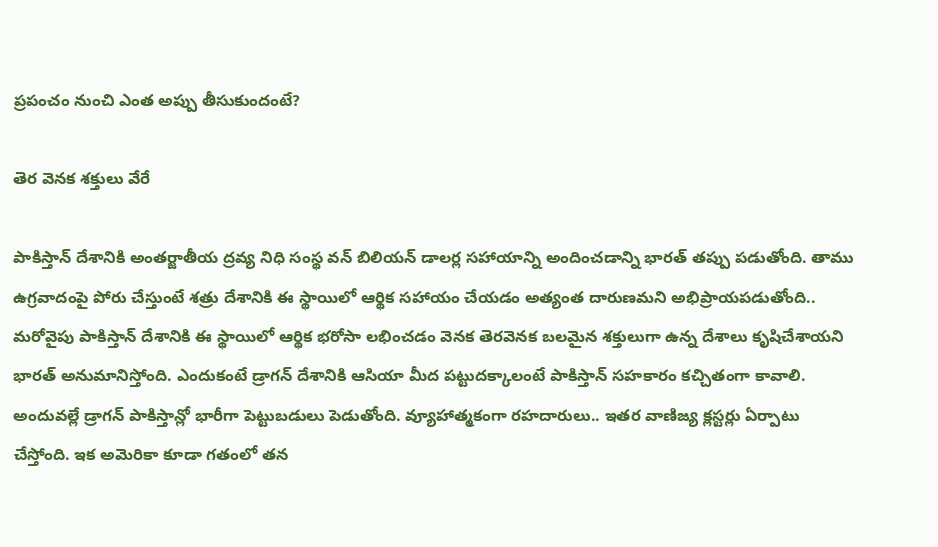ప్రపంచం నుంచి ఎంత అప్పు తీసుకుందంటే?

తెర వెనక శక్తులు వేరే

పాకిస్తాన్ దేశానికి అంతర్జాతీయ ద్రవ్య నిధి సంస్థ వన్ బిలియన్ డాలర్ల సహాయాన్ని అందించడాన్ని భారత్ తప్పు పడుతోంది. తాము ఉగ్రవాదంపై పోరు చేస్తుంటే శత్రు దేశానికి ఈ స్థాయిలో ఆర్థిక సహాయం చేయడం అత్యంత దారుణమని అభిప్రాయపడుతోంది.. మరోవైపు పాకిస్తాన్ దేశానికి ఈ స్థాయిలో ఆర్థిక భరోసా లభించడం వెనక తెరవెనక బలమైన శక్తులుగా ఉన్న దేశాలు కృషిచేశాయని భారత్ అనుమానిస్తోంది. ఎందుకంటే డ్రాగన్ దేశానికి ఆసియా మీద పట్టుదక్కాలంటే పాకిస్తాన్ సహకారం కచ్చితంగా కావాలి. అందువల్లే డ్రాగన్ పాకిస్తాన్లో భారీగా పెట్టుబడులు పెడుతోంది. వ్యూహాత్మకంగా రహదారులు.. ఇతర వాణిజ్య క్లస్టర్లు ఏర్పాటు చేస్తోంది. ఇక అమెరికా కూడా గతంలో తన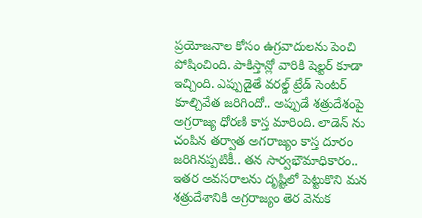ప్రయోజనాల కోసం ఉగ్రవాదులను పెంచి పోషించింది. పాకిస్తాన్లో వారికి షెల్టర్ కూడా ఇచ్చింది. ఎప్పుడైతే వరల్డ్ ట్రేడ్ సెంటర్ కూల్చివేత జరిగిందో.. అప్పుడే శత్రుదేశంపై అగ్రరాజ్య ధోరణి కాస్త మారింది. లాడెన్ ను చంపిన తర్వాత అగరాజ్యం కాస్త దూరం జరిగినప్పటికీ.. తన సార్వభౌమాధికారం.. ఇతర అవసరాలను దృష్టిలో పెట్టుకొని మన శత్రుదేశానికి అగ్రరాజ్యం తెర వెనుక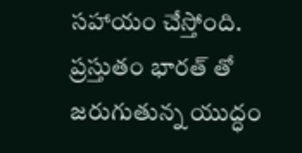సహాయం చేస్తోంది. ప్రస్తుతం భారత్ తో జరుగుతున్న యుద్ధం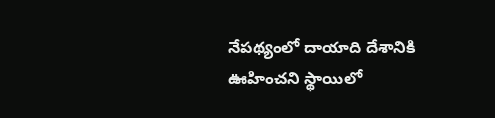నేపథ్యంలో దాయాది దేశానికి ఊహించని స్థాయిలో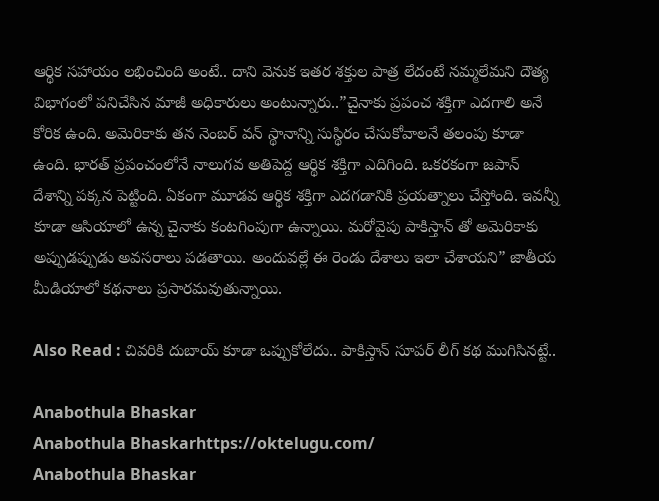ఆర్థిక సహాయం లభించింది అంటే.. దాని వెనుక ఇతర శక్తుల పాత్ర లేదంటే నమ్మలేమని దౌత్య విభాగంలో పనిచేసిన మాజీ అధికారులు అంటున్నారు..”చైనాకు ప్రపంచ శక్తిగా ఎదగాలి అనే కోరిక ఉంది. అమెరికాకు తన నెంబర్ వన్ స్థానాన్ని సుస్థిరం చేసుకోవాలనే తలంపు కూడా ఉంది. భారత్ ప్రపంచంలోనే నాలుగవ అతిపెద్ద ఆర్థిక శక్తిగా ఎదిగింది. ఒకరకంగా జపాన్ దేశాన్ని పక్కన పెట్టింది. ఏకంగా మూడవ ఆర్థిక శక్తిగా ఎదగడానికి ప్రయత్నాలు చేస్తోంది. ఇవన్నీ కూడా ఆసియాలో ఉన్న చైనాకు కంటగింపుగా ఉన్నాయి. మరోవైపు పాకిస్తాన్ తో అమెరికాకు అప్పుడప్పుడు అవసరాలు పడతాయి. అందువల్లే ఈ రెండు దేశాలు ఇలా చేశాయని” జాతీయ మీడియాలో కథనాలు ప్రసారమవుతున్నాయి.

Also Read : చివరికి దుబాయ్ కూడా ఒప్పుకోలేదు.. పాకిస్తాన్ సూపర్ లీగ్ కథ ముగిసినట్టే..

Anabothula Bhaskar
Anabothula Bhaskarhttps://oktelugu.com/
Anabothula Bhaskar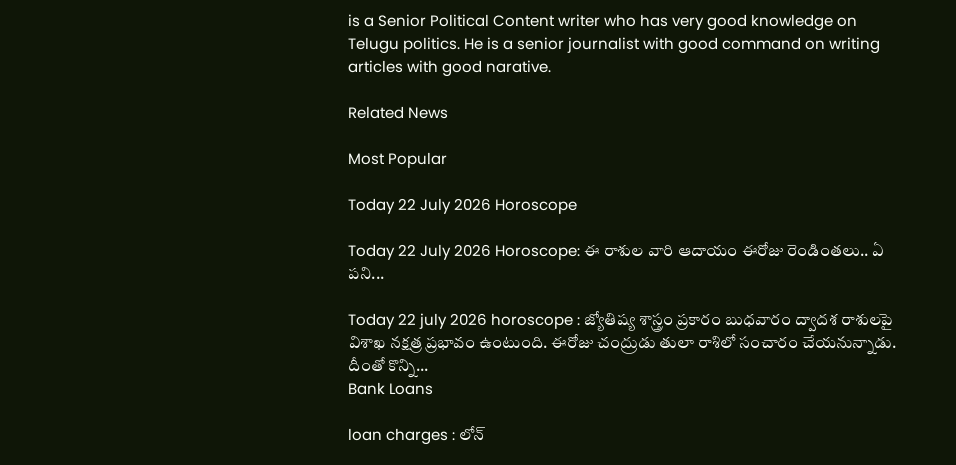is a Senior Political Content writer who has very good knowledge on Telugu politics. He is a senior journalist with good command on writing articles with good narative.

Related News

Most Popular

Today 22 July 2026 Horoscope

Today 22 July 2026 Horoscope: ఈ రాశుల వారి ఆదాయం ఈరోజు రెండింతలు.. ఏ పని...

Today 22 july 2026 horoscope : జ్యోతిష్య శాస్త్రం ప్రకారం బుధవారం ద్వాదశ రాశులపై విశాఖ నక్షత్ర ప్రభావం ఉంటుంది. ఈరోజు చంద్రుడు తులా రాశిలో సంచారం చేయనున్నాడు. దీంతో కొన్ని...
Bank Loans

loan charges : లోన్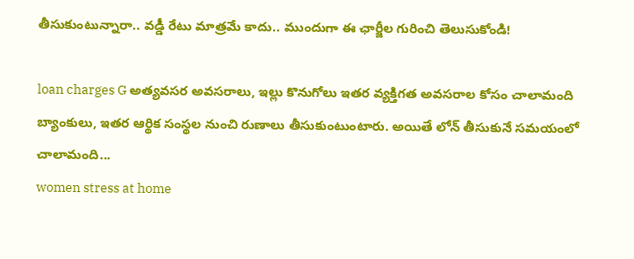తీసుకుంటున్నారా.. వడ్డీ రేటు మాత్రమే కాదు.. ముందుగా ఈ ఛార్జీల గురించి తెలుసుకోండి!

loan charges G అత్యవసర అవసరాలు, ఇల్లు కొనుగోలు ఇతర వ్యక్తిగత అవసరాల కోసం చాలామంది బ్యాంకులు, ఇతర ఆర్థిక సంస్థల నుంచి రుణాలు తీసుకుంటుంటారు. అయితే లోన్ తీసుకునే సమయంలో చాలామంది...
women stress at home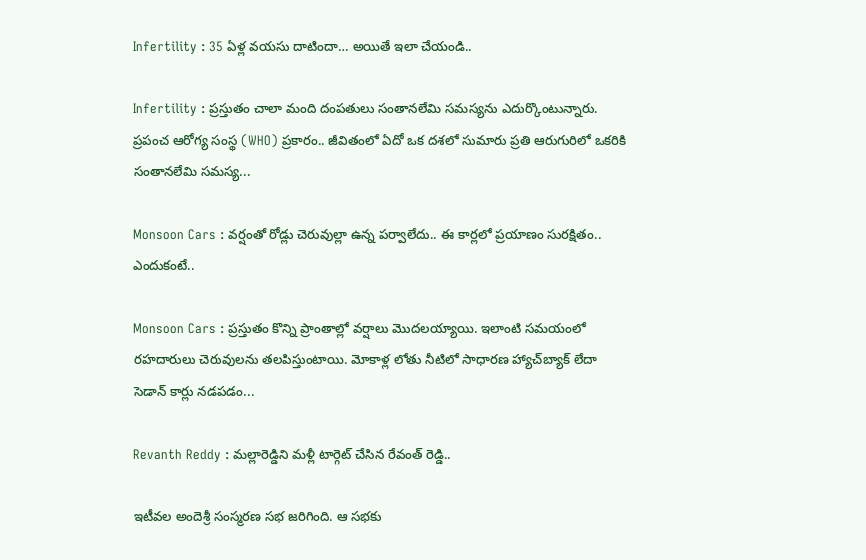Infertility : 35 ఏళ్ల వయసు దాటిందా… అయితే ఇలా చేయండి..

Infertility : ప్రస్తుతం చాలా మంది దంపతులు సంతానలేమి సమస్యను ఎదుర్కొంటున్నారు. ప్రపంచ ఆరోగ్య సంస్థ (WHO) ప్రకారం.. జీవితంలో ఏదో ఒక దశలో సుమారు ప్రతి ఆరుగురిలో ఒకరికి సంతానలేమి సమస్య...

Monsoon Cars : వర్షంతో రోడ్లు చెరువుల్లా ఉన్న పర్వాలేదు.. ఈ కార్లలో ప్రయాణం సురక్షితం.. ఎందుకంటే..

Monsoon Cars : ప్రస్తుతం కొన్ని ప్రాంతాల్లో వర్షాలు మొదలయ్యాయి. ఇలాంటి సమయంలో రహదారులు చెరువులను తలపిస్తుంటాయి. మోకాళ్ల లోతు నీటిలో సాధారణ హ్యాచ్‌బ్యాక్ లేదా సెడాన్ కార్లు నడపడం...

Revanth Reddy : మల్లారెడ్డిని మళ్లీ టార్గెట్ చేసిన రేవంత్ రెడ్డి..

ఇటీవల అందెశ్రీ సంస్మరణ సభ జరిగింది. ఆ సభకు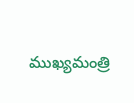ముఖ్యమంత్రి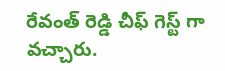రేవంత్ రెడ్డి చీఫ్ గెస్ట్ గా వచ్చారు.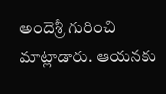అందెశ్రీ గురించి మాట్లాడారు. ఆయనకు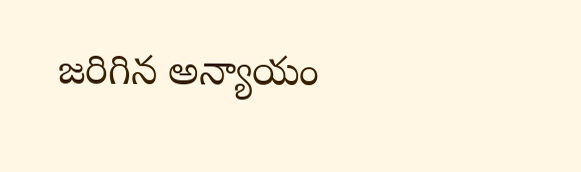జరిగిన అన్యాయం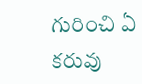గురించి ఏ కరువు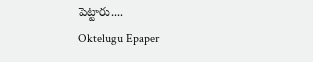పెట్టారు....
Oktelugu Epaper